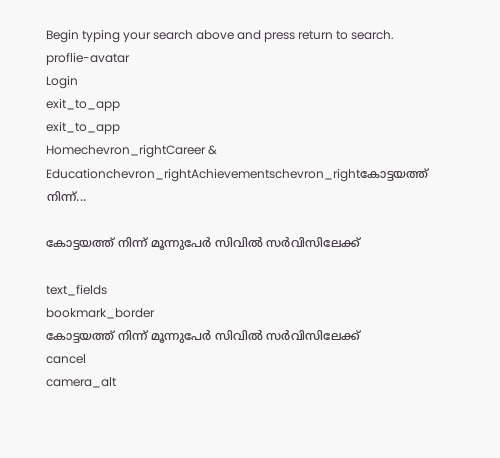Begin typing your search above and press return to search.
proflie-avatar
Login
exit_to_app
exit_to_app
Homechevron_rightCareer & Educationchevron_rightAchievementschevron_rightകോട്ടയത്ത് നിന്ന്...

കോട്ടയത്ത് നിന്ന് മൂന്നുപേർ സിവിൽ സർവിസിലേക്ക്

text_fields
bookmark_border
കോട്ടയത്ത് നിന്ന് മൂന്നുപേർ സിവിൽ സർവിസിലേക്ക്
cancel
camera_alt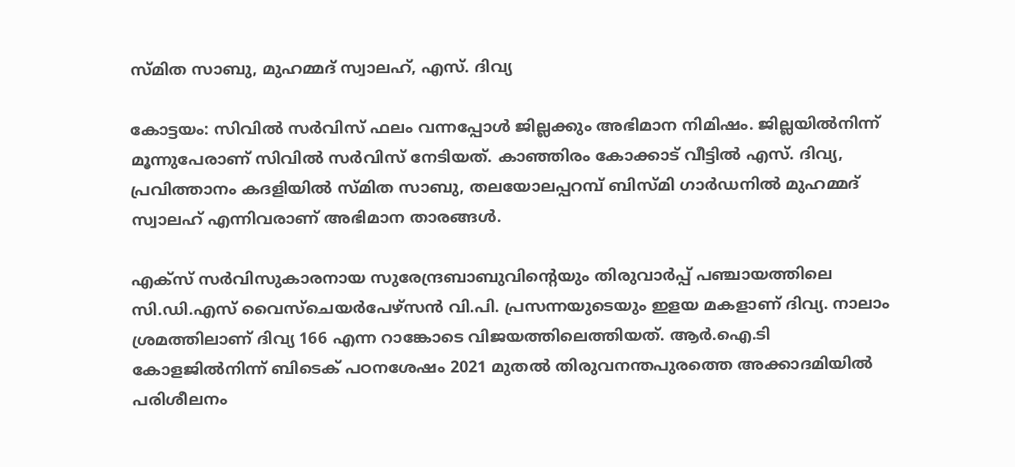സ്മിത സാബു, മുഹമ്മദ് സ്വാലഹ്, എസ്. ദിവ്യ

കോട്ടയം: സിവിൽ സർവിസ് ഫലം വന്നപ്പോൾ ജില്ലക്കും അഭിമാന നിമിഷം. ജില്ലയിൽനിന്ന് മൂന്നുപേരാണ് സിവിൽ സർവിസ് നേടിയത്. കാഞ്ഞിരം കോക്കാട് വീട്ടിൽ എസ്. ദിവ്യ, പ്രവിത്താനം കദളിയിൽ സ്മിത സാബു, തലയോലപ്പറമ്പ് ബിസ്മി ഗാർഡനിൽ മുഹമ്മദ് സ്വാലഹ് എന്നിവരാണ് അഭിമാന താരങ്ങൾ.

എക്സ് സർവിസുകാരനായ സുരേന്ദ്രബാബുവിന്‍റെയും തിരുവാർപ്പ് പഞ്ചായത്തിലെ സി.ഡി.എസ് വൈസ്ചെയർപേഴ്സൻ വി.പി. പ്രസന്നയുടെയും ഇളയ മകളാണ് ദിവ്യ. നാലാം ശ്രമത്തിലാണ് ദിവ്യ 166 എന്ന റാങ്കോടെ വിജയത്തിലെത്തിയത്. ആർ.ഐ.ടി കോളജിൽനിന്ന് ബിടെക് പഠനശേഷം 2021 മുതൽ തിരുവനന്തപുരത്തെ അക്കാദമിയിൽ പരിശീലനം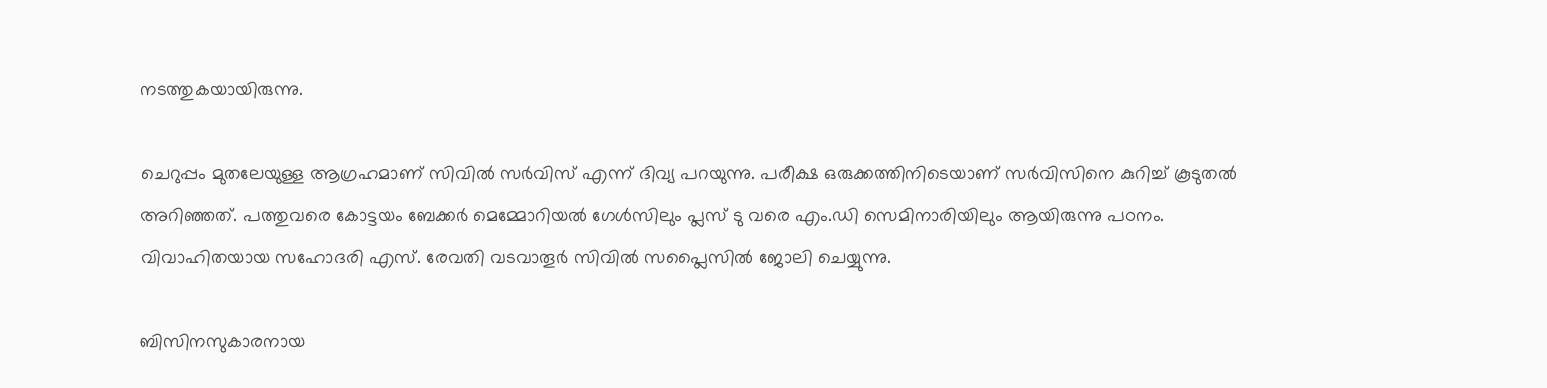നടത്തുകയായിരുന്നു.

ചെറുപ്പം മുതലേയുള്ള ആഗ്രഹമാണ് സിവിൽ സർവിസ് എന്ന് ദിവ്യ പറയുന്നു. പരീക്ഷ ഒരുക്കത്തിനിടെയാണ് സർവിസിനെ കുറിച്ച് കൂടുതൽ അറിഞ്ഞത്. പത്തുവരെ കോട്ടയം ബേക്കർ മെമ്മോറിയൽ ഗേൾസിലും പ്ലസ് ടു വരെ എം.ഡി സെമിനാരിയിലും ആയിരുന്നു പഠനം. വിവാഹിതയായ സഹോദരി എസ്. രേവതി വടവാതൂർ സിവിൽ സപ്ലൈസിൽ ജോലി ചെയ്യുന്നു.

ബിസിനസുകാരനായ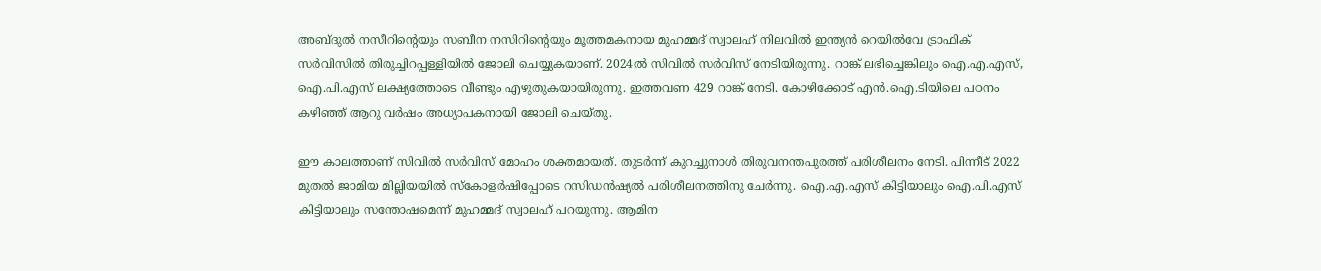അബ്ദുൽ നസീറിന്‍റെയും സബീന നസിറിന്‍റെയും മൂത്തമകനായ മുഹമ്മദ് സ്വാലഹ് നിലവിൽ ഇന്ത്യൻ റെയിൽവേ ട്രാഫിക് സർവിസിൽ തിരുച്ചിറപ്പള്ളിയിൽ ജോലി ചെയ്യുകയാണ്. 2024ൽ സിവിൽ സർവിസ് നേടിയിരുന്നു. റാങ്ക് ലഭിച്ചെങ്കിലും ഐ.എ.എസ്, ഐ.പി.എസ് ലക്ഷ്യത്തോടെ വീണ്ടും എഴുതുകയായിരുന്നു. ഇത്തവണ 429 റാങ്ക് നേടി. കോഴിക്കോട് എൻ.ഐ.ടിയിലെ പഠനം കഴിഞ്ഞ് ആറു വർഷം അധ്യാപകനായി ജോലി ചെയ്തു.

ഈ കാലത്താണ് സിവിൽ സർവിസ് മോഹം ശക്തമായത്. തുടർന്ന് കുറച്ചുനാൾ തിരുവനന്തപുരത്ത് പരിശീലനം നേടി. പിന്നീട് 2022 മുതൽ ജാമിയ മില്ലിയയിൽ സ്കോളർഷിപ്പോടെ റസിഡൻഷ്യൽ പരിശീലനത്തിനു ചേർന്നു. ഐ.എ.എസ് കിട്ടിയാലും ഐ.പി.എസ് കിട്ടിയാലും സന്തോഷമെന്ന് മുഹമ്മദ് സ്വാലഹ് പറയുന്നു. ആമിന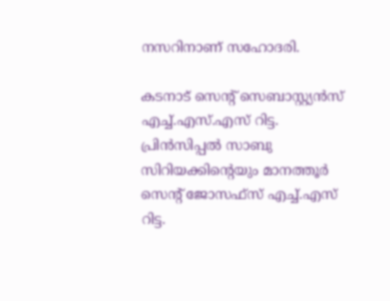നസറിനാണ് സഹോദരി.

കടനാട് സെന്‍റ് സെബാസ്റ്റ്യൻസ് എച്ച്.എസ്.എസ് റിട്ട. പ്രിൻസിപ്പൽ സാബു സിറിയക്കിന്‍റെയും മാനത്തൂർ സെന്‍റ് ജോസഫ്സ് എച്ച്.എസ് റിട്ട.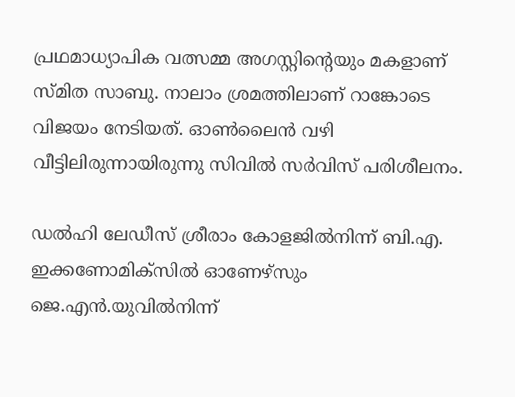പ്രഥമാധ്യാപിക വത്സമ്മ അഗസ്റ്റിന്‍റെയും മകളാണ് സ്മിത സാബു. നാലാം ശ്രമത്തിലാണ് റാങ്കോടെ വിജയം നേടിയത്. ഓൺലൈൻ വഴി വീട്ടിലിരുന്നായിരുന്നു സിവിൽ സർവിസ് പരിശീലനം.

ഡൽഹി ലേഡീസ് ശ്രീരാം കോളജിൽനിന്ന് ബി.എ. ഇക്കണോമിക്സിൽ ഓണേഴ്സും ജെ.എൻ.യുവിൽനിന്ന്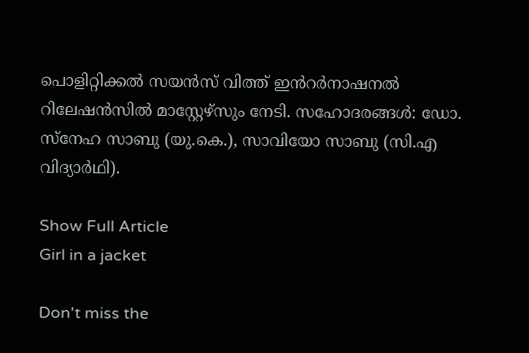പൊളിറ്റിക്കൽ സയൻസ് വിത്ത് ഇൻറർനാഷനൽ റിലേഷൻസിൽ മാസ്റ്റേഴ്സും നേടി. സഹോദരങ്ങൾ: ഡോ. സ്നേഹ സാബു (യു.കെ.), സാവിയോ സാബു (സി.എ വിദ്യാർഥി).

Show Full Article
Girl in a jacket

Don't miss the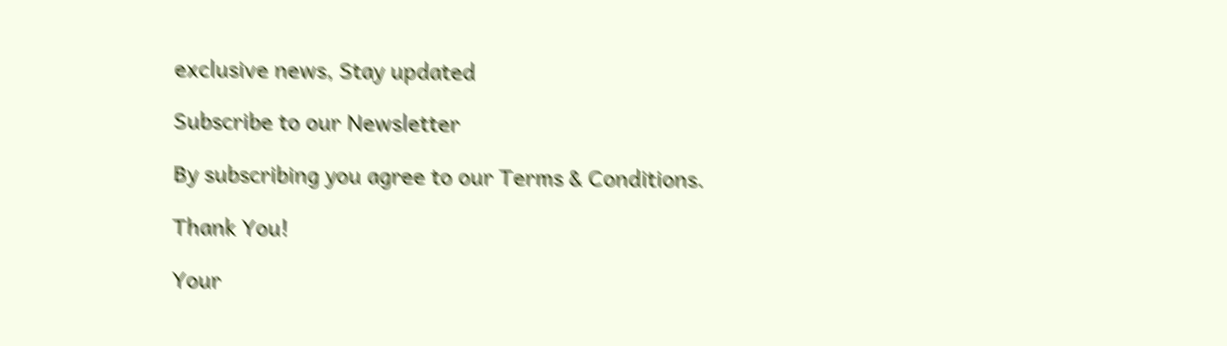exclusive news, Stay updated

Subscribe to our Newsletter

By subscribing you agree to our Terms & Conditions.

Thank You!

Your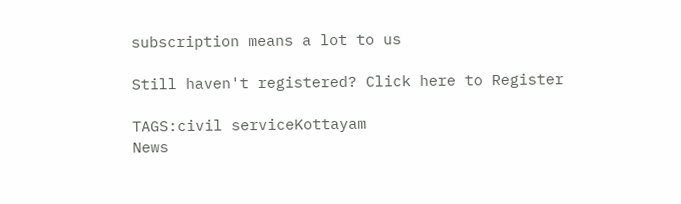subscription means a lot to us

Still haven't registered? Click here to Register

TAGS:civil serviceKottayam
News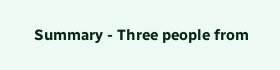Summary - Three people from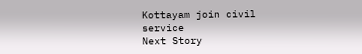Kottayam join civil service
Next Story